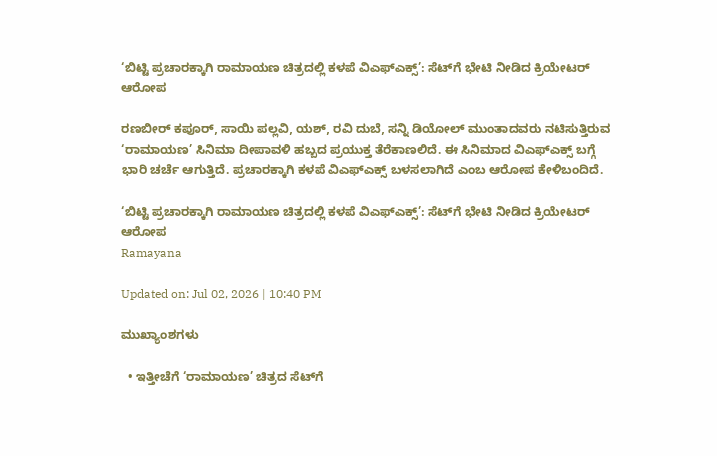‘ಬಿಟ್ಟಿ ಪ್ರಚಾರಕ್ಕಾಗಿ ರಾಮಾಯಣ ಚಿತ್ರದಲ್ಲಿ ಕಳಪೆ ವಿಎಫ್‌ಎಕ್ಸ್’: ಸೆಟ್‌ಗೆ ಭೇಟಿ ನೀಡಿದ ಕ್ರಿಯೇಟರ್ ಆರೋಪ

ರಣಬೀರ್ ಕಪೂರ್, ಸಾಯಿ ಪಲ್ಲವಿ, ಯಶ್, ರವಿ ದುಬೆ, ಸನ್ನಿ ಡಿಯೋಲ್ ಮುಂತಾದವರು ನಟಿಸುತ್ತಿರುವ ‘ರಾಮಾಯಣ’ ಸಿನಿಮಾ ದೀಪಾವಳಿ ಹಬ್ಬದ ಪ್ರಯುಕ್ತ ತೆರೆಕಾಣಲಿದೆ. ಈ ಸಿನಿಮಾದ ವಿಎಫ್ಎಕ್ಸ್ ಬಗ್ಗೆ ಭಾರಿ ಚರ್ಚೆ ಆಗುತ್ತಿದೆ. ಪ್ರಚಾರಕ್ಕಾಗಿ ಕಳಪೆ ವಿಎಫ್ಎಕ್ಸ್ ಬಳಸಲಾಗಿದೆ ಎಂಬ ಆರೋಪ ಕೇಳಿಬಂದಿದೆ.

‘ಬಿಟ್ಟಿ ಪ್ರಚಾರಕ್ಕಾಗಿ ರಾಮಾಯಣ ಚಿತ್ರದಲ್ಲಿ ಕಳಪೆ ವಿಎಫ್‌ಎಕ್ಸ್’: ಸೆಟ್‌ಗೆ ಭೇಟಿ ನೀಡಿದ ಕ್ರಿಯೇಟರ್ ಆರೋಪ
Ramayana

Updated on: Jul 02, 2026 | 10:40 PM

ಮುಖ್ಯಾಂಶಗಳು

  • ಇತ್ತೀಚೆಗೆ ‘ರಾಮಾಯಣ’ ಚಿತ್ರದ ಸೆಟ್‌ಗೆ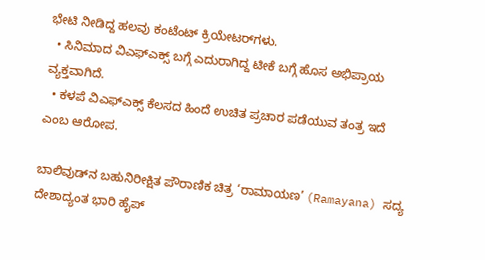ಭೇಟಿ ನೀಡಿದ್ದ ಹಲವು ಕಂಟೆಂಟ್ ಕ್ರಿಯೇಟರ್‌ಗಳು.
  • ಸಿನಿಮಾದ ವಿಎಫ್ಎಕ್ಸ್ ಬಗ್ಗೆ ಎದುರಾಗಿದ್ದ ಟೀಕೆ ಬಗ್ಗೆ ಹೊಸ ಅಭಿಪ್ರಾಯ ವ್ಯಕ್ತವಾಗಿದೆ.
  • ಕಳಪೆ ವಿಎಫ್ಎಕ್ಸ್ ಕೆಲಸದ ಹಿಂದೆ ಉಚಿತ ಪ್ರಚಾರ ಪಡೆಯುವ ತಂತ್ರ ಇದೆ ಎಂಬ ಆರೋಪ.

ಬಾಲಿವುಡ್‌ನ ಬಹುನಿರೀಕ್ಷಿತ ಪೌರಾಣಿಕ ಚಿತ್ರ ‘ರಾಮಾಯಣ’ (Ramayana) ಸದ್ಯ ದೇಶಾದ್ಯಂತ ಭಾರಿ ಹೈಪ್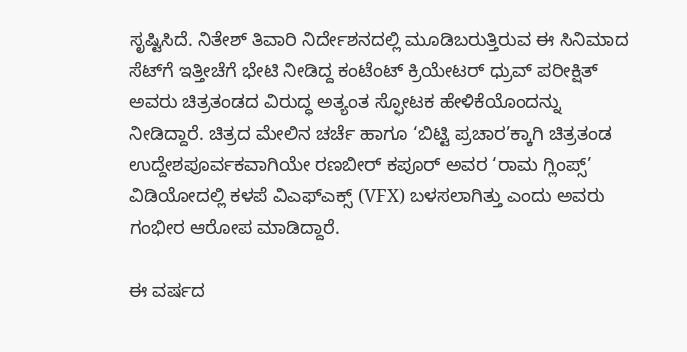ಸೃಷ್ಟಿಸಿದೆ. ನಿತೇಶ್ ತಿವಾರಿ ನಿರ್ದೇಶನದಲ್ಲಿ ಮೂಡಿಬರುತ್ತಿರುವ ಈ ಸಿನಿಮಾದ ಸೆಟ್‌ಗೆ ಇತ್ತೀಚೆಗೆ ಭೇಟಿ ನೀಡಿದ್ದ ಕಂಟೆಂಟ್ ಕ್ರಿಯೇಟರ್ ಧ್ರುವ್ ಪರೀಕ್ಷಿತ್ ಅವರು ಚಿತ್ರತಂಡದ ವಿರುದ್ಧ ಅತ್ಯಂತ ಸ್ಫೋಟಕ ಹೇಳಿಕೆಯೊಂದನ್ನು ನೀಡಿದ್ದಾರೆ. ಚಿತ್ರದ ಮೇಲಿನ ಚರ್ಚೆ ಹಾಗೂ ‘ಬಿಟ್ಟಿ ಪ್ರಚಾರ’ಕ್ಕಾಗಿ ಚಿತ್ರತಂಡ ಉದ್ದೇಶಪೂರ್ವಕವಾಗಿಯೇ ರಣಬೀರ್ ಕಪೂರ್ ಅವರ ‘ರಾಮ ಗ್ಲಿಂಪ್ಸ್’ ವಿಡಿಯೋದಲ್ಲಿ ಕಳಪೆ ವಿಎಫ್‌ಎಕ್ಸ್ (VFX) ಬಳಸಲಾಗಿತ್ತು ಎಂದು ಅವರು ಗಂಭೀರ ಆರೋಪ ಮಾಡಿದ್ದಾರೆ.

ಈ ವರ್ಷದ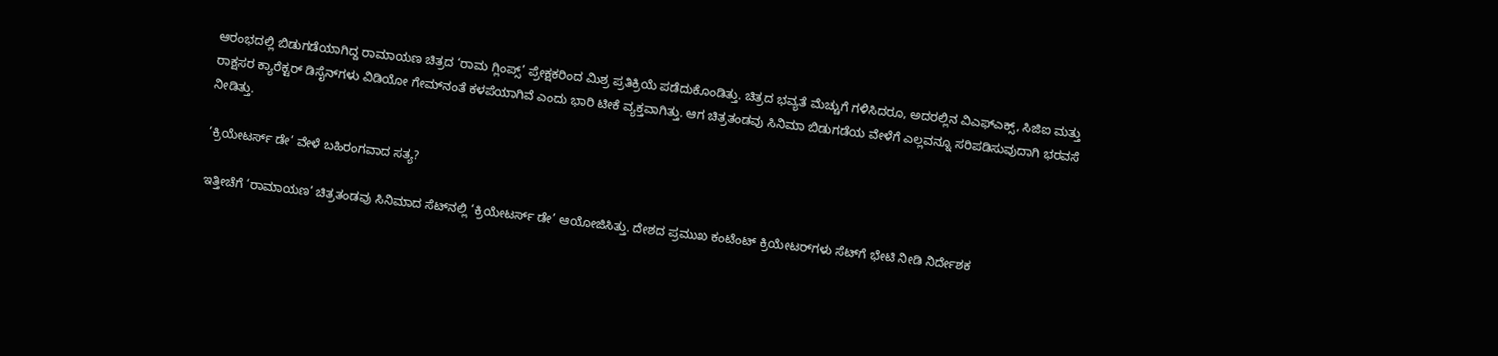ಆರಂಭದಲ್ಲಿ ಬಿಡುಗಡೆಯಾಗಿದ್ದ ರಾಮಾಯಣ ಚಿತ್ರದ ‘ರಾಮ ಗ್ಲಿಂಪ್ಸ್’ ಪ್ರೇಕ್ಷಕರಿಂದ ಮಿಶ್ರ ಪ್ರತಿಕ್ರಿಯೆ ಪಡೆದುಕೊಂಡಿತ್ತು. ಚಿತ್ರದ ಭವ್ಯತೆ ಮೆಚ್ಚುಗೆ ಗಳಿಸಿದರೂ, ಅದರಲ್ಲಿನ ವಿಎಫ್‌ಎಕ್ಸ್, ಸಿಜಿಐ ಮತ್ತು ರಾಕ್ಷಸರ ಕ್ಯಾರೆಕ್ಟರ್ ಡಿಸೈನ್‌ಗಳು ವಿಡಿಯೋ ಗೇಮ್‌ನಂತೆ ಕಳಪೆಯಾಗಿವೆ ಎಂದು ಭಾರಿ ಟೀಕೆ ವ್ಯಕ್ತವಾಗಿತ್ತು. ಆಗ ಚಿತ್ರತಂಡವು ಸಿನಿಮಾ ಬಿಡುಗಡೆಯ ವೇಳೆಗೆ ಎಲ್ಲವನ್ನೂ ಸರಿಪಡಿಸುವುದಾಗಿ ಭರವಸೆ ನೀಡಿತ್ತು.

‘ಕ್ರಿಯೇಟರ್ಸ್ ಡೇ’ ವೇಳೆ ಬಹಿರಂಗವಾದ ಸತ್ಯ?

ಇತ್ತೀಚೆಗೆ ‘ರಾಮಾಯಣ’ ಚಿತ್ರತಂಡವು ಸಿನಿಮಾದ ಸೆಟ್‌ನಲ್ಲಿ ‘ಕ್ರಿಯೇಟರ್ಸ್ ಡೇ’ ಆಯೋಜಿಸಿತ್ತು. ದೇಶದ ಪ್ರಮುಖ ಕಂಟೆಂಟ್ ಕ್ರಿಯೇಟರ್‌ಗಳು ಸೆಟ್‌ಗೆ ಭೇಟಿ ನೀಡಿ ನಿರ್ದೇಶಕ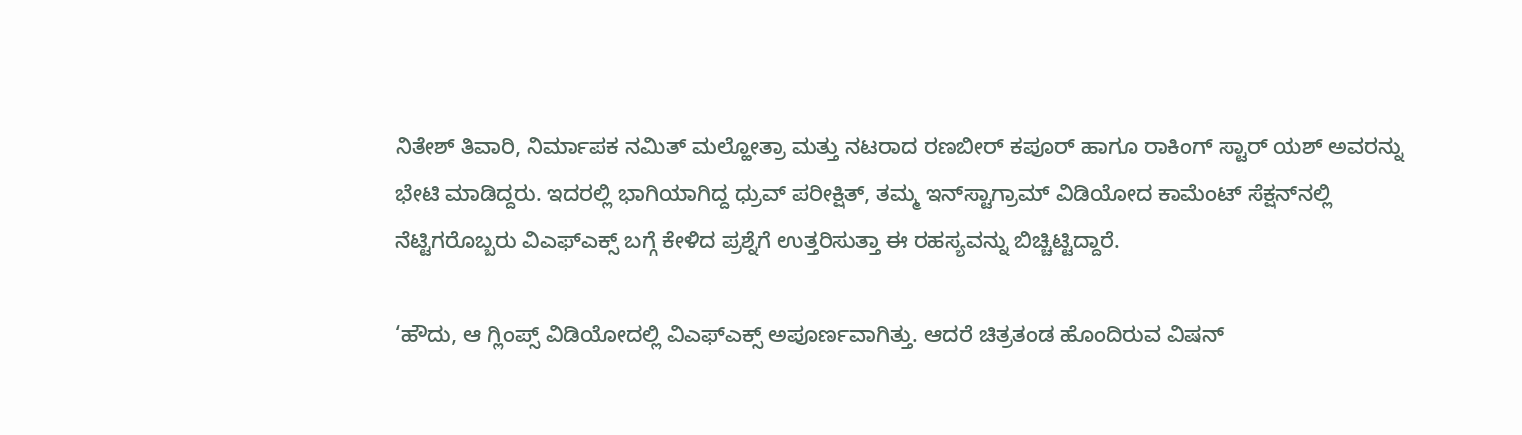ನಿತೇಶ್ ತಿವಾರಿ, ನಿರ್ಮಾಪಕ ನಮಿತ್ ಮಲ್ಹೋತ್ರಾ ಮತ್ತು ನಟರಾದ ರಣಬೀರ್ ಕಪೂರ್ ಹಾಗೂ ರಾಕಿಂಗ್ ಸ್ಟಾರ್ ಯಶ್ ಅವರನ್ನು ಭೇಟಿ ಮಾಡಿದ್ದರು. ಇದರಲ್ಲಿ ಭಾಗಿಯಾಗಿದ್ದ ಧ್ರುವ್ ಪರೀಕ್ಷಿತ್, ತಮ್ಮ ಇನ್‌ಸ್ಟಾಗ್ರಾಮ್ ವಿಡಿಯೋದ ಕಾಮೆಂಟ್ ಸೆಕ್ಷನ್‌ನಲ್ಲಿ ನೆಟ್ಟಿಗರೊಬ್ಬರು ವಿಎಫ್‌ಎಕ್ಸ್ ಬಗ್ಗೆ ಕೇಳಿದ ಪ್ರಶ್ನೆಗೆ ಉತ್ತರಿಸುತ್ತಾ ಈ ರಹಸ್ಯವನ್ನು ಬಿಚ್ಚಿಟ್ಟಿದ್ದಾರೆ.

‘ಹೌದು, ಆ ಗ್ಲಿಂಪ್ಸ್ ವಿಡಿಯೋದಲ್ಲಿ ವಿಎಫ್‌ಎಕ್ಸ್ ಅಪೂರ್ಣವಾಗಿತ್ತು. ಆದರೆ ಚಿತ್ರತಂಡ ಹೊಂದಿರುವ ವಿಷನ್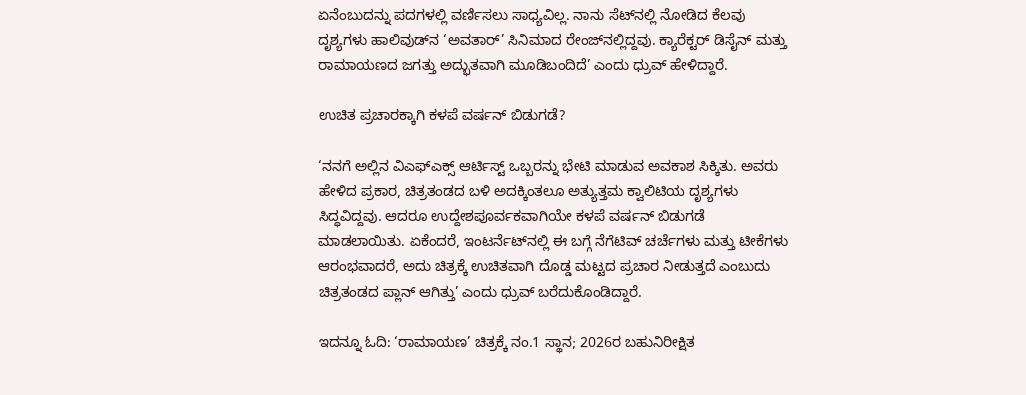ಏನೆಂಬುದನ್ನು ಪದಗಳಲ್ಲಿ ವರ್ಣಿಸಲು ಸಾಧ್ಯವಿಲ್ಲ. ನಾನು ಸೆಟ್‌ನಲ್ಲಿ ನೋಡಿದ ಕೆಲವು ದೃಶ್ಯಗಳು ಹಾಲಿವುಡ್‌ನ ‘ಅವತಾರ್’ ಸಿನಿಮಾದ ರೇಂಜ್‌ನಲ್ಲಿದ್ದವು. ಕ್ಯಾರೆಕ್ಟರ್ ಡಿಸೈನ್ ಮತ್ತು ರಾಮಾಯಣದ ಜಗತ್ತು ಅದ್ಭುತವಾಗಿ ಮೂಡಿಬಂದಿದೆ’ ಎಂದು ಧ್ರುವ್ ಹೇಳಿದ್ದಾರೆ.

ಉಚಿತ ಪ್ರಚಾರಕ್ಕಾಗಿ ಕಳಪೆ ವರ್ಷನ್ ಬಿಡುಗಡೆ?

‘ನನಗೆ ಅಲ್ಲಿನ ವಿಎಫ್‌ಎಕ್ಸ್ ಆರ್ಟಿಸ್ಟ್ ಒಬ್ಬರನ್ನು ಭೇಟಿ ಮಾಡುವ ಅವಕಾಶ ಸಿಕ್ಕಿತು. ಅವರು ಹೇಳಿದ ಪ್ರಕಾರ, ಚಿತ್ರತಂಡದ ಬಳಿ ಅದಕ್ಕಿಂತಲೂ ಅತ್ಯುತ್ತಮ ಕ್ವಾಲಿಟಿಯ ದೃಶ್ಯಗಳು ಸಿದ್ಧವಿದ್ದವು. ಆದರೂ ಉದ್ದೇಶಪೂರ್ವಕವಾಗಿಯೇ ಕಳಪೆ ವರ್ಷನ್ ಬಿಡುಗಡೆ ಮಾಡಲಾಯಿತು. ಏಕೆಂದರೆ, ಇಂಟರ್ನೆಟ್‌ನಲ್ಲಿ ಈ ಬಗ್ಗೆ ನೆಗೆಟಿವ್ ಚರ್ಚೆಗಳು ಮತ್ತು ಟೀಕೆಗಳು ಆರಂಭವಾದರೆ, ಅದು ಚಿತ್ರಕ್ಕೆ ಉಚಿತವಾಗಿ ದೊಡ್ಡ ಮಟ್ಟದ ಪ್ರಚಾರ ನೀಡುತ್ತದೆ ಎಂಬುದು ಚಿತ್ರತಂಡದ ಪ್ಲಾನ್ ಆಗಿತ್ತು’ ಎಂದು ಧ್ರುವ್ ಬರೆದುಕೊಂಡಿದ್ದಾರೆ.

ಇದನ್ನೂ ಓದಿ: ‘ರಾಮಾಯಣ’ ಚಿತ್ರಕ್ಕೆ ನಂ.1 ಸ್ಥಾನ; 2026ರ ಬಹುನಿರೀಕ್ಷಿತ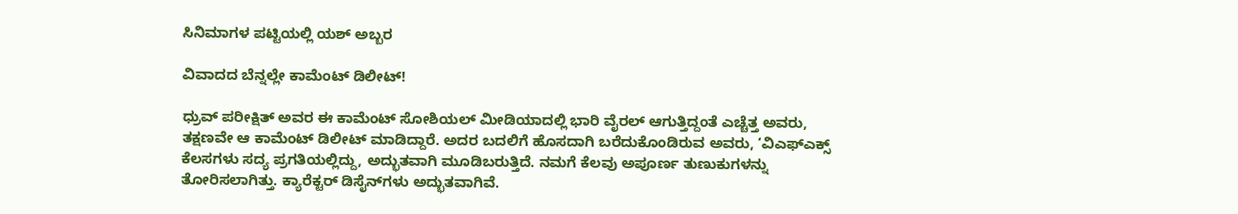ಸಿನಿಮಾಗಳ ಪಟ್ಟಿಯಲ್ಲಿ ಯಶ್ ಅಬ್ಬರ

ವಿವಾದದ ಬೆನ್ನಲ್ಲೇ ಕಾಮೆಂಟ್ ಡಿಲೀಟ್!

ಧ್ರುವ್ ಪರೀಕ್ಷಿತ್ ಅವರ ಈ ಕಾಮೆಂಟ್ ಸೋಶಿಯಲ್ ಮೀಡಿಯಾದಲ್ಲಿ ಭಾರಿ ವೈರಲ್ ಆಗುತ್ತಿದ್ದಂತೆ ಎಚ್ಚೆತ್ತ ಅವರು, ತಕ್ಷಣವೇ ಆ ಕಾಮೆಂಟ್ ಡಿಲೀಟ್ ಮಾಡಿದ್ದಾರೆ. ಅದರ ಬದಲಿಗೆ ಹೊಸದಾಗಿ ಬರೆದುಕೊಂಡಿರುವ ಅವರು, ‘ವಿಎಫ್‌ಎಕ್ಸ್ ಕೆಲಸಗಳು ಸದ್ಯ ಪ್ರಗತಿಯಲ್ಲಿದ್ದು, ಅದ್ಭುತವಾಗಿ ಮೂಡಿಬರುತ್ತಿದೆ. ನಮಗೆ ಕೆಲವು ಅಪೂರ್ಣ ತುಣುಕುಗಳನ್ನು ತೋರಿಸಲಾಗಿತ್ತು. ಕ್ಯಾರೆಕ್ಟರ್ ಡಿಸೈನ್‌ಗಳು ಅದ್ಭುತವಾಗಿವೆ.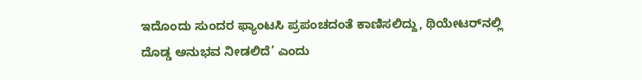ಇದೊಂದು ಸುಂದರ ಫ್ಯಾಂಟಸಿ ಪ್ರಪಂಚದಂತೆ ಕಾಣಿಸಲಿದ್ದು, ಥಿಯೇಟರ್‌ನಲ್ಲಿ ದೊಡ್ಡ ಅನುಭವ ನೀಡಲಿದೆ’ ಎಂದು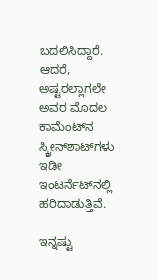ಬದಲಿಸಿದ್ದಾರೆ. ಆದರೆ, ಅಷ್ಟರಲ್ಲಾಗಲೇ ಅವರ ಮೊದಲ ಕಾಮೆಂಟ್‌ನ ಸ್ಕ್ರೀನ್‌ಶಾಟ್‌ಗಳು ಇಡೀ ಇಂಟರ್ನೆಟ್‌ನಲ್ಲಿ ಹರಿದಾಡುತ್ತಿವೆ.

ಇನ್ನಷ್ಟು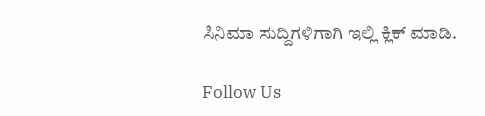ಸಿನಿಮಾ ಸುದ್ದಿಗಳಿಗಾಗಿ ಇಲ್ಲಿ ಕ್ಲಿಕ್ ಮಾಡಿ.

Follow Us